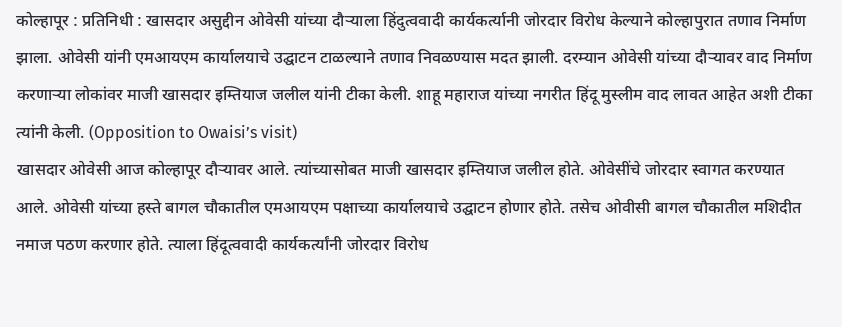कोल्हापूर : प्रतिनिधी : खासदार असुद्दीन ओवेसी यांच्या दौऱ्याला हिंदुत्ववादी कार्यकर्त्यानी जोरदार विरोध केल्याने कोल्हापुरात तणाव निर्माण झाला. ओवेसी यांनी एमआयएम कार्यालयाचे उद्घाटन टाळल्याने तणाव निवळण्यास मदत झाली. दरम्यान ओवेसी यांच्या दौऱ्यावर वाद निर्माण करणाऱ्या लोकांवर माजी खासदार इम्तियाज जलील यांनी टीका केली. शाहू महाराज यांच्या नगरीत हिंदू मुस्लीम वाद लावत आहेत अशी टीका त्यांनी केली. (Opposition to Owaisi’s visit)
खासदार ओवेसी आज कोल्हापूर दौऱ्यावर आले. त्यांच्यासोबत माजी खासदार इम्तियाज जलील होते. ओवेसींचे जोरदार स्वागत करण्यात आले. ओवेसी यांच्या हस्ते बागल चौकातील एमआयएम पक्षाच्या कार्यालयाचे उद्घाटन होणार होते. तसेच ओवीसी बागल चौकातील मशिदीत नमाज पठण करणार होते. त्याला हिंदूत्ववादी कार्यकर्त्यांनी जोरदार विरोध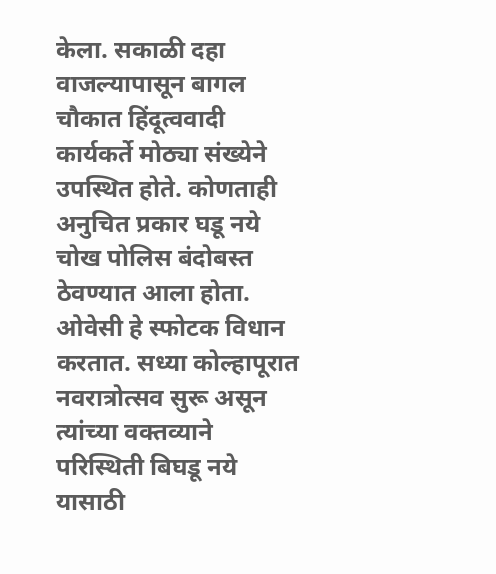केला. सकाळी दहा वाजल्यापासून बागल चौकात हिंदूत्ववादी कार्यकर्ते मोठ्या संख्येने उपस्थित होते. कोणताही अनुचित प्रकार घडू नये चोख पोलिस बंदोबस्त ठेवण्यात आला होता. ओवेसी हे स्फोटक विधान करतात. सध्या कोल्हापूरात नवरात्रोत्सव सुरू असून त्यांच्या वक्तव्याने परिस्थिती बिघडू नये यासाठी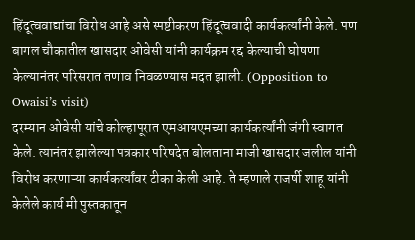हिंदूत्ववाद्यांचा विरोध आहे असे स्पष्टीकरण हिंदूत्ववादी कार्यकर्त्यांनी केले. पण बागल चौकातील खासदार ओवेसी यांनी कार्यक्रम रद्द केल्याची घोषणा केल्यानंतर परिसरात तणाव निवळण्यास मदत झाली. (Opposition to Owaisi’s visit)
दरम्यान ओवेसी यांचे कोल्हापूरात एमआयएमच्या कार्यकर्त्यांनी जंगी स्वागत केले. त्यानंतर झालेल्या पत्रकार परिषदेत बोलताना माजी खासदार जलील यांनी विरोध करणाऱ्या कार्यकर्त्यांवर टीका केली आहे. ते म्हणाले राजर्षी शाहू यांनी केलेले कार्य मी पुस्तकातून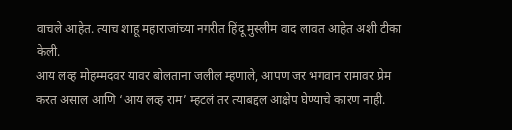वाचले आहेत. त्याच शाहू महाराजांच्या नगरीत हिंदू मुस्लीम वाद लावत आहेत अशी टीका केली.
आय लव्ह मोहम्मदवर यावर बोलताना जलील म्हणाले, आपण जर भगवान रामावर प्रेम करत असाल आणि ‘आय लव्ह राम’ म्हटलं तर त्याबद्दल आक्षेप घेण्याचे कारण नाही.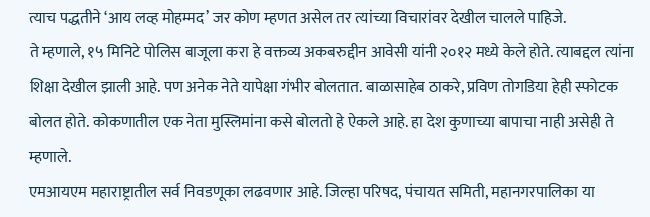त्याच पद्धतीने ‘आय लव्ह मोहम्मद’ जर कोण म्हणत असेल तर त्यांच्या विचारांवर देखील चालले पाहिजे.
ते म्हणाले, १५ मिनिटे पोलिस बाजूला करा हे वक्तव्य अकबरुद्दीन आवेसी यांनी २०१२ मध्ये केले होते. त्याबद्दल त्यांना शिक्षा देखील झाली आहे. पण अनेक नेते यापेक्षा गंभीर बोलतात. बाळासाहेब ठाकरे, प्रविण तोगडिया हेही स्फोटक बोलत होते. कोकणातील एक नेता मुस्लिमांना कसे बोलतो हे ऐकले आहे. हा देश कुणाच्या बापाचा नाही असेही ते म्हणाले.
एमआयएम महाराष्ट्रातील सर्व निवडणूका लढवणार आहे. जिल्हा परिषद, पंचायत समिती, महानगरपालिका या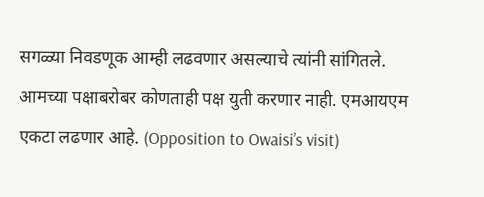सगळ्या निवडणूक आम्ही लढवणार असल्याचे त्यांनी सांगितले. आमच्या पक्षाबरोबर कोणताही पक्ष युती करणार नाही. एमआयएम एकटा लढणार आहे. (Opposition to Owaisi’s visit)